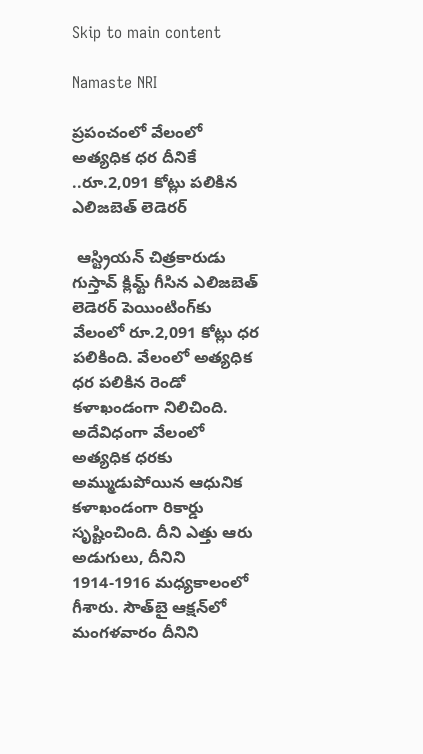Skip to main content

Namaste NRI

ప్రపంచంలో వేలంలో అత్యధిక ధర దీనికే ..రూ.2,091 కోట్లు పలికిన ఎలిజబెత్‌ లెడెరర్‌

 ఆస్ట్రియన్‌ చిత్రకారుడు గుస్తావ్‌ క్లిమ్ట్‌ గీసిన ఎలిజబెత్‌ లెడెరర్‌ పెయింటింగ్‌కు వేలంలో రూ.2,091 కోట్లు ధర పలికింది. వేలంలో అత్యధిక ధర పలికిన రెండో కళాఖండంగా నిలిచింది. అదేవిధంగా వేలంలో అత్యధిక ధరకు అమ్ముడుపోయిన ఆధునిక కళాఖండంగా రికార్డు సృష్టించింది. దీని ఎత్తు ఆరు అడుగులు, దీనిని 1914-1916 మధ్యకాలంలో గీశారు. సౌత్‌బై ఆక్షన్‌లో మంగళవారం దీనిని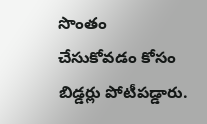సొంతం చేసుకోవడం కోసం బిడ్డర్లు పోటీపడ్డారు.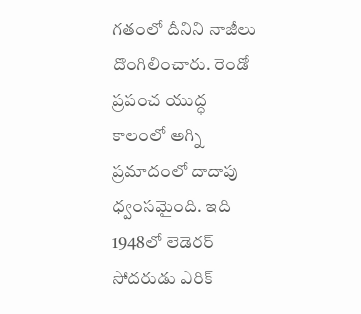గతంలో దీనిని నాజీలు దొంగిలించారు. రెండో ప్రపంచ యుద్ధ కాలంలో అగ్ని ప్రమాదంలో దాదాపు ధ్వంసమైంది. ఇది 1948లో లెడెరర్‌ సోదరుడు ఎరిక్‌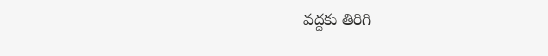వద్దకు తిరిగి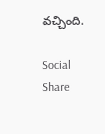వచ్చింది.

Social Share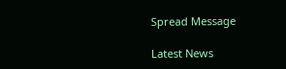Spread Message

Latest News